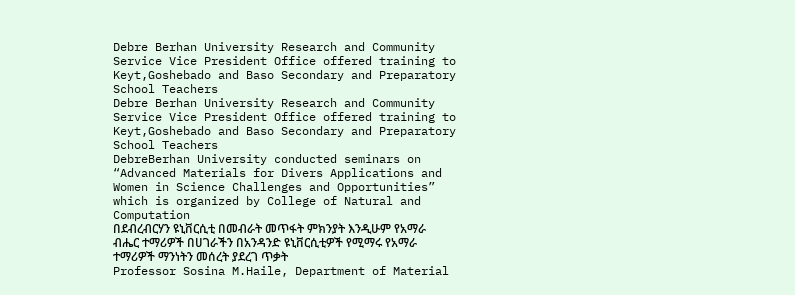Debre Berhan University Research and Community Service Vice President Office offered training to Keyt,Goshebado and Baso Secondary and Preparatory School Teachers
Debre Berhan University Research and Community Service Vice President Office offered training to Keyt,Goshebado and Baso Secondary and Preparatory School Teachers
DebreBerhan University conducted seminars on “Advanced Materials for Divers Applications and Women in Science Challenges and Opportunities” which is organized by College of Natural and Computation
በደብረብርሃን ዩኒቨርሲቲ በመብራት መጥፋት ምክንያት እንዲሁም የአማራ ብሔር ተማሪዎች በሀገራችን በአንዳንድ ዩኒቨርሲቲዎች የሚማሩ የአማራ ተማሪዎች ማንነትን መሰረት ያደረገ ጥቃት
Professor Sosina M.Haile, Department of Material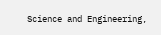Science and Engineering,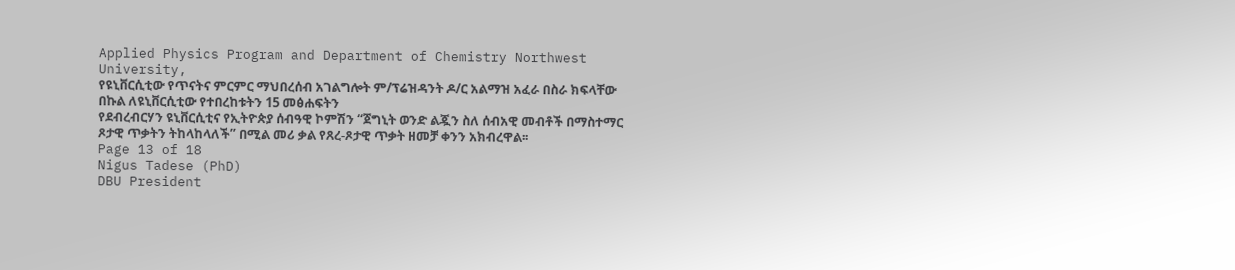Applied Physics Program and Department of Chemistry Northwest University,
የዩኒቨርሲቲው የጥናትና ምርምር ማህበረሰብ አገልግሎት ም/ፕሬዝዳንት ዶ/ር አልማዝ አፈራ በስራ ክፍላቸው በኩል ለዩኒቨርሲቲው የተበረከቱትን 15 መፅሐፍትን
የደብረብርሃን ዩኒቨርሲቲና የኢትዮጵያ ሰብዓዊ ኮምሽን “ጀግኒት ወንድ ልጇን ስለ ሰብአዊ መብቶች በማስተማር ጾታዊ ጥቃትን ትከላከላለች” በሚል መሪ ቃል የጸረ-ጾታዊ ጥቃት ዘመቻ ቀንን አክብረዋል፡፡
Page 13 of 18
Nigus Tadese (PhD)
DBU President